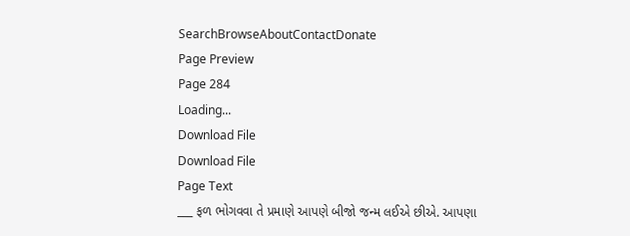SearchBrowseAboutContactDonate
Page Preview
Page 284
Loading...
Download File
Download File
Page Text
___ ફળ ભોગવવા તે પ્રમાણે આપણે બીજો જન્મ લઈએ છીએ. આપણા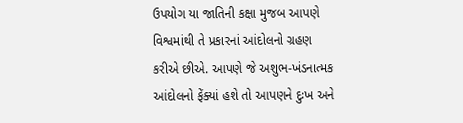ઉપયોગ યા જાતિની કક્ષા મુજબ આપણે વિશ્વમાંથી તે પ્રકારનાં આંદોલનો ગ્રહણ કરીએ છીએ. આપણે જે અશુભ-ખંડનાત્મક આંદોલનો ફેંક્યાં હશે તો આપણને દુઃખ અને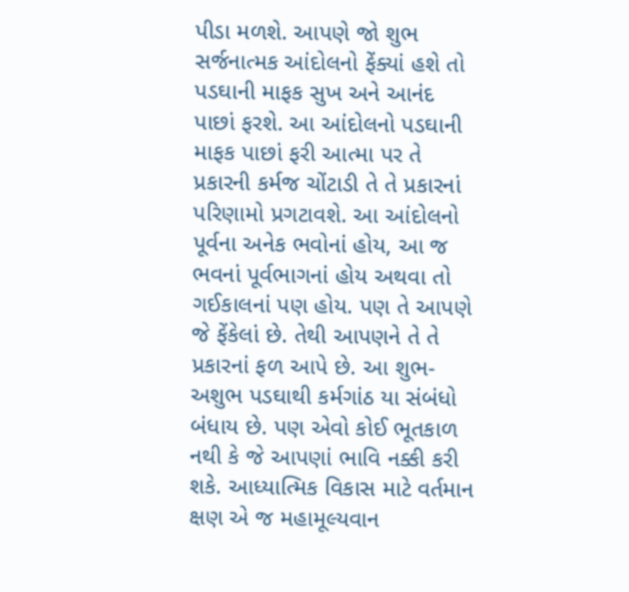પીડા મળશે. આપણે જો શુભ સર્જનાત્મક આંદોલનો ફેંક્યાં હશે તો પડઘાની માફક સુખ અને આનંદ પાછાં ફરશે. આ આંદોલનો પડઘાની માફક પાછાં ફરી આત્મા પર તે પ્રકારની કર્મજ ચોંટાડી તે તે પ્રકારનાં પરિણામો પ્રગટાવશે. આ આંદોલનો પૂર્વના અનેક ભવોનાં હોય, આ જ ભવનાં પૂર્વભાગનાં હોય અથવા તો ગઈકાલનાં પણ હોય. પણ તે આપણે જે ફેંકેલાં છે. તેથી આપણને તે તે પ્રકારનાં ફળ આપે છે. આ શુભ-અશુભ પડઘાથી કર્મગાંઠ યા સંબંધો બંધાય છે. પણ એવો કોઈ ભૂતકાળ નથી કે જે આપણાં ભાવિ નક્કી કરી શકે. આધ્યાત્મિક વિકાસ માટે વર્તમાન ક્ષણ એ જ મહામૂલ્યવાન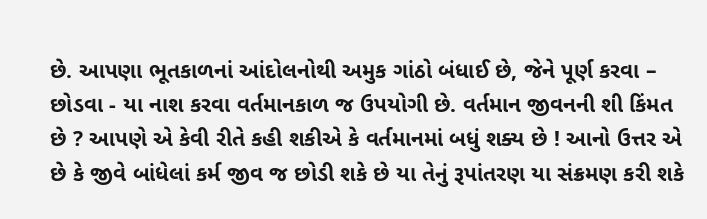છે. આપણા ભૂતકાળનાં આંદોલનોથી અમુક ગાંઠો બંધાઈ છે, જેને પૂર્ણ કરવા – છોડવા - યા નાશ કરવા વર્તમાનકાળ જ ઉપયોગી છે. વર્તમાન જીવનની શી કિંમત છે ? આપણે એ કેવી રીતે કહી શકીએ કે વર્તમાનમાં બધું શક્ય છે ! આનો ઉત્તર એ છે કે જીવે બાંધેલાં કર્મ જીવ જ છોડી શકે છે યા તેનું રૂપાંતરણ યા સંક્રમણ કરી શકે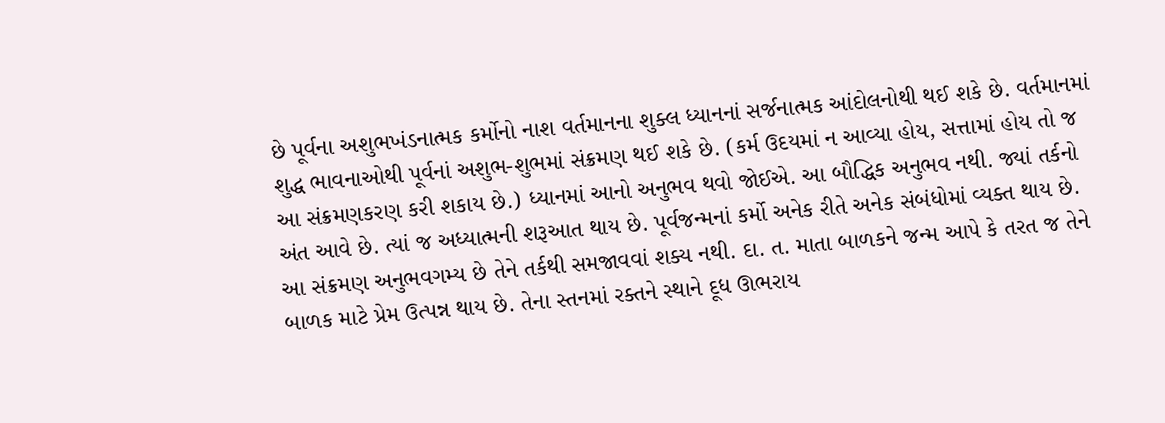છે પૂર્વના અશુભખંડનાત્મક કર્મોનો નાશ વર્તમાનના શુક્લ ધ્યાનનાં સર્જનાત્મક આંદોલનોથી થઈ શકે છે. વર્તમાનમાં શુદ્ધ ભાવનાઓથી પૂર્વનાં અશુભ-શુભમાં સંક્રમણ થઈ શકે છે. (કર્મ ઉદયમાં ન આવ્યા હોય, સત્તામાં હોય તો જ આ સંક્રમણકરણ કરી શકાય છે.) ધ્યાનમાં આનો અનુભવ થવો જોઈએ. આ બૌદ્ધિક અનુભવ નથી. જ્યાં તર્કનો અંત આવે છે. ત્યાં જ અધ્યાત્મની શરૂઆત થાય છે. પૂર્વજન્મનાં કર્મો અનેક રીતે અનેક સંબંધોમાં વ્યક્ત થાય છે. આ સંક્રમણ અનુભવગમ્ય છે તેને તર્કથી સમજાવવાં શક્ય નથી. દા. ત. માતા બાળકને જન્મ આપે કે તરત જ તેને બાળક માટે પ્રેમ ઉત્પન્ન થાય છે. તેના સ્તનમાં રક્તને સ્થાને દૂધ ઊભરાય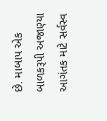છે. માબાપ એક બાળકરૂપી અજાણ્યા આગંતક માટે સર્વસ્વ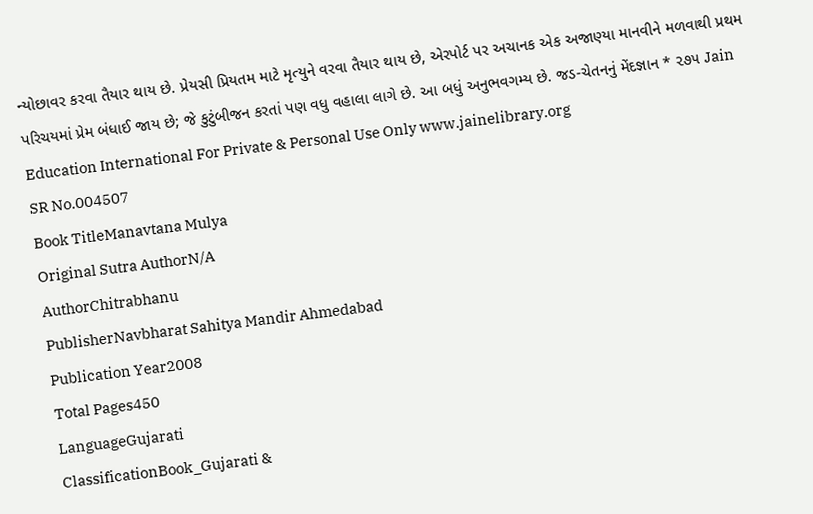ન્યોછાવર કરવા તૈયાર થાય છે. પ્રેયસી પ્રિયતમ માટે મૃત્યુને વરવા તૈયાર થાય છે, એરપોર્ટ પર અચાનક એક અજાણ્યા માનવીને મળવાથી પ્રથમ પરિચયમાં પ્રેમ બંધાઈ જાય છે; જે કુટુંબીજન કરતાં પણ વધુ વહાલા લાગે છે. આ બધું અનુભવગમ્ય છે. જડ-ચેતનનું મેંદજ્ઞાન * ૨૭૫ Jain Education International For Private & Personal Use Only www.jainelibrary.org
SR No.004507
Book TitleManavtana Mulya
Original Sutra AuthorN/A
AuthorChitrabhanu
PublisherNavbharat Sahitya Mandir Ahmedabad
Publication Year2008
Total Pages450
LanguageGujarati
ClassificationBook_Gujarati &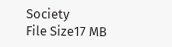Society
File Size17 MB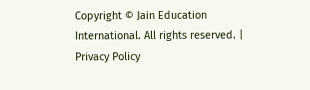Copyright © Jain Education International. All rights reserved. | Privacy Policy